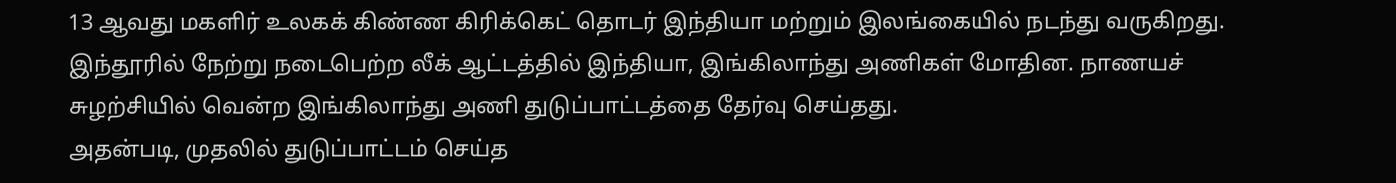13 ஆவது மகளிர் உலகக் கிண்ண கிரிக்கெட் தொடர் இந்தியா மற்றும் இலங்கையில் நடந்து வருகிறது.
இந்தூரில் நேற்று நடைபெற்ற லீக் ஆட்டத்தில் இந்தியா, இங்கிலாந்து அணிகள் மோதின. நாணயச் சுழற்சியில் வென்ற இங்கிலாந்து அணி துடுப்பாட்டத்தை தேர்வு செய்தது.
அதன்படி, முதலில் துடுப்பாட்டம் செய்த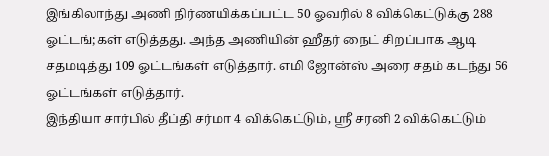இங்கிலாந்து அணி நிர்ணயிக்கப்பட்ட 50 ஓவரில் 8 விக்கெட்டுக்கு 288 ஓட்டங்;கள் எடுத்தது. அந்த அணியின் ஹீதர் நைட் சிறப்பாக ஆடி சதமடித்து 109 ஓட்டங்கள் எடுத்தார். எமி ஜோன்ஸ் அரை சதம் கடந்து 56 ஓட்டங்கள் எடுத்தார்.
இந்தியா சார்பில் தீப்தி சர்மா 4 விக்கெட்டும், ஸ்ரீ சரனி 2 விக்கெட்டும்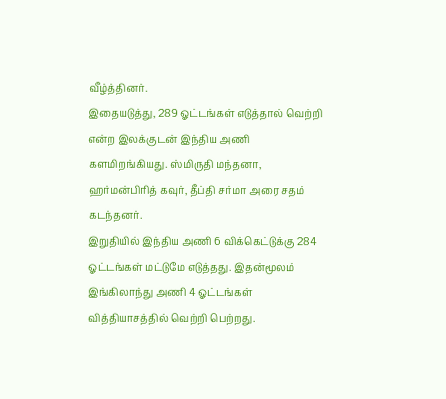வீழ்த்தினர்.
இதையடுத்து, 289 ஓட்டங்கள் எடுத்தால் வெற்றி என்ற இலக்குடன் இந்திய அணி களமிறங்கியது. ஸ்மிருதி மந்தனா, ஹர்மன்பிரித் கவுர், தீப்தி சர்மா அரை சதம் கடந்தனர்.
இறுதியில் இந்திய அணி 6 விக்கெட்டுக்கு 284 ஓட்டங்கள் மட்டுமே எடுத்தது. இதன்மூலம் இங்கிலாந்து அணி 4 ஓட்டங்கள் வித்தியாசத்தில் வெற்றி பெற்றது.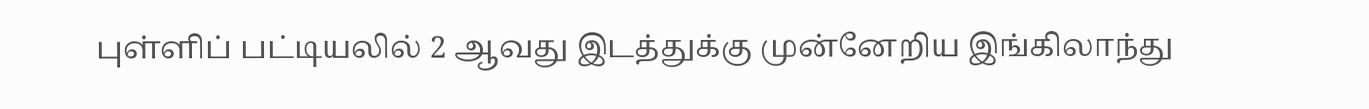புள்ளிப் பட்டியலில் 2 ஆவது இடத்துக்கு முன்னேறிய இங்கிலாந்து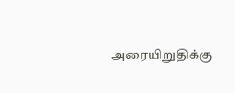அரையிறுதிக்கு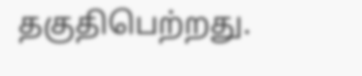தகுதிபெற்றது.